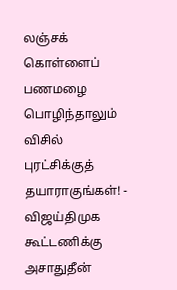லஞ்சக் கொள்ளைப் பணமழை பொழிந்தாலும் விசில் புரட்சிக்குத் தயாராகுங்கள்! - விஜய்திமுக கூட்டணிக்கு அசாதுதீன்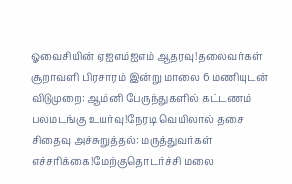ஓவைசியின் ஏஐஎம்ஐஎம் ஆதரவு!தலைவர்கள் சூறாவளி பிரசாரம் இன்று மாலை 6 மணியுடன் விடுமுறை: ஆம்னி பேருந்துகளில் கட்டணம் பலமடங்கு உயர்வு!நேரடி வெயிலால் தசை சிதைவு அச்சுறுத்தல்: மருத்துவர்கள் எச்சரிக்கை!மேற்குதொடர்ச்சி மலை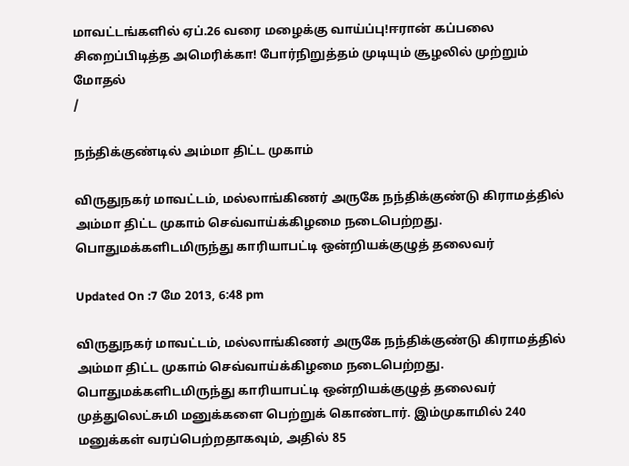மாவட்டங்களில் ஏப்.26 வரை மழைக்கு வாய்ப்பு!ஈரான் கப்பலை சிறைப்பிடித்த அமெரிக்கா! போர்நிறுத்தம் முடியும் சூழலில் முற்றும் மோதல்
/

நந்திக்குண்டில் அம்மா திட்ட முகாம்

விருதுநகர் மாவட்டம், மல்லாங்கிணர் அருகே நந்திக்குண்டு கிராமத்தில் அம்மா திட்ட முகாம் செவ்வாய்க்கிழமை நடைபெற்றது.    பொதுமக்களிடமிருந்து காரியாபட்டி ஒன்றியக்குழுத் தலைவர்

Updated On :7 மே 2013, 6:48 pm

விருதுநகர் மாவட்டம், மல்லாங்கிணர் அருகே நந்திக்குண்டு கிராமத்தில் அம்மா திட்ட முகாம் செவ்வாய்க்கிழமை நடைபெற்றது.    பொதுமக்களிடமிருந்து காரியாபட்டி ஒன்றியக்குழுத் தலைவர் முத்துலெட்சுமி மனுக்களை பெற்றுக் கொண்டார். இம்முகாமில் 240 மனுக்கள் வரப்பெற்றதாகவும், அதில் 85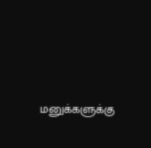மனுக்களுக்கு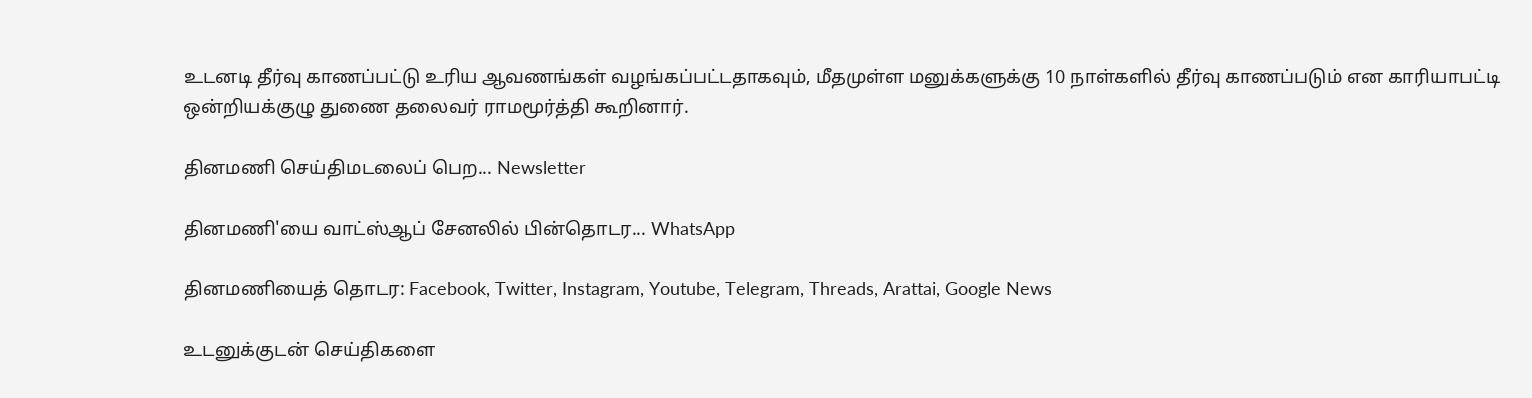உடனடி தீர்வு காணப்பட்டு உரிய ஆவணங்கள் வழங்கப்பட்டதாகவும், மீதமுள்ள மனுக்களுக்கு 10 நாள்களில் தீர்வு காணப்படும் என காரியாபட்டி ஒன்றியக்குழு துணை தலைவர் ராமமூர்த்தி கூறினார்.

தினமணி செய்திமடலைப் பெற... Newsletter

தினமணி'யை வாட்ஸ்ஆப் சேனலில் பின்தொடர... WhatsApp

தினமணியைத் தொடர: Facebook, Twitter, Instagram, Youtube, Telegram, Threads, Arattai, Google News

உடனுக்குடன் செய்திகளை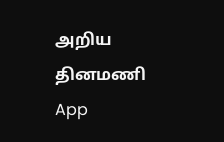அறிய தினமணி App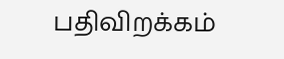பதிவிறக்கம்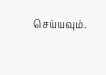செய்யவும்.